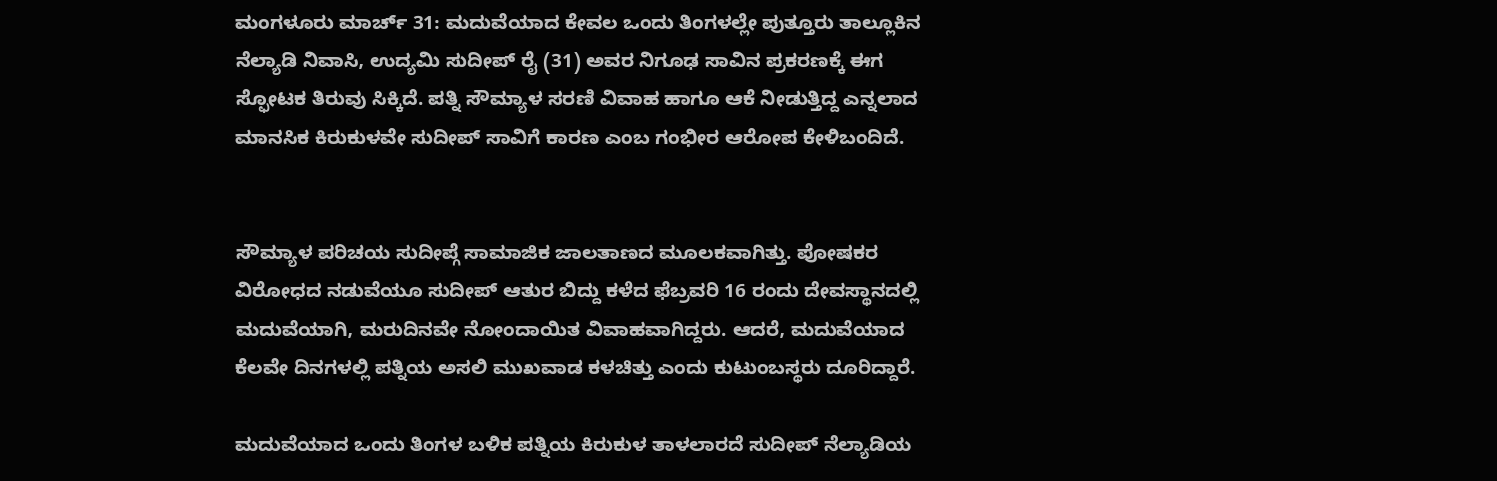ಮಂಗಳೂರು ಮಾರ್ಚ್ 31: ಮದುವೆಯಾದ ಕೇವಲ ಒಂದು ತಿಂಗಳಲ್ಲೇ ಪುತ್ತೂರು ತಾಲ್ಲೂಕಿನ ನೆಲ್ಯಾಡಿ ನಿವಾಸಿ, ಉದ್ಯಮಿ ಸುದೀಪ್ ರೈ (31) ಅವರ ನಿಗೂಢ ಸಾವಿನ ಪ್ರಕರಣಕ್ಕೆ ಈಗ ಸ್ಫೋಟಕ ತಿರುವು ಸಿಕ್ಕಿದೆ. ಪತ್ನಿ ಸೌಮ್ಯಾಳ ಸರಣಿ ವಿವಾಹ ಹಾಗೂ ಆಕೆ ನೀಡುತ್ತಿದ್ದ ಎನ್ನಲಾದ ಮಾನಸಿಕ ಕಿರುಕುಳವೇ ಸುದೀಪ್ ಸಾವಿಗೆ ಕಾರಣ ಎಂಬ ಗಂಭೀರ ಆರೋಪ ಕೇಳಿಬಂದಿದೆ.


ಸೌಮ್ಯಾಳ ಪರಿಚಯ ಸುದೀಪ್ಗೆ ಸಾಮಾಜಿಕ ಜಾಲತಾಣದ ಮೂಲಕವಾಗಿತ್ತು. ಪೋಷಕರ ವಿರೋಧದ ನಡುವೆಯೂ ಸುದೀಪ್ ಆತುರ ಬಿದ್ದು ಕಳೆದ ಫೆಬ್ರವರಿ 16 ರಂದು ದೇವಸ್ಥಾನದಲ್ಲಿ ಮದುವೆಯಾಗಿ, ಮರುದಿನವೇ ನೋಂದಾಯಿತ ವಿವಾಹವಾಗಿದ್ದರು. ಆದರೆ, ಮದುವೆಯಾದ ಕೆಲವೇ ದಿನಗಳಲ್ಲಿ ಪತ್ನಿಯ ಅಸಲಿ ಮುಖವಾಡ ಕಳಚಿತ್ತು ಎಂದು ಕುಟುಂಬಸ್ಥರು ದೂರಿದ್ದಾರೆ.

ಮದುವೆಯಾದ ಒಂದು ತಿಂಗಳ ಬಳಿಕ ಪತ್ನಿಯ ಕಿರುಕುಳ ತಾಳಲಾರದೆ ಸುದೀಪ್ ನೆಲ್ಯಾಡಿಯ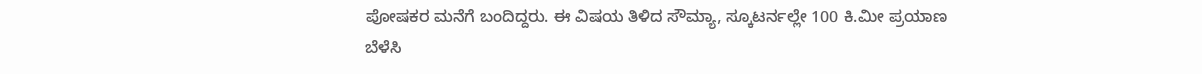ಪೋಷಕರ ಮನೆಗೆ ಬಂದಿದ್ದರು. ಈ ವಿಷಯ ತಿಳಿದ ಸೌಮ್ಯಾ, ಸ್ಕೂಟರ್ನಲ್ಲೇ 100 ಕಿ.ಮೀ ಪ್ರಯಾಣ ಬೆಳೆಸಿ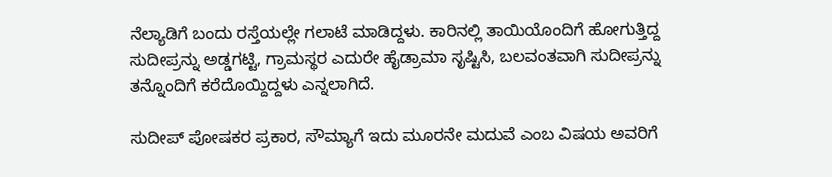ನೆಲ್ಯಾಡಿಗೆ ಬಂದು ರಸ್ತೆಯಲ್ಲೇ ಗಲಾಟೆ ಮಾಡಿದ್ದಳು. ಕಾರಿನಲ್ಲಿ ತಾಯಿಯೊಂದಿಗೆ ಹೋಗುತ್ತಿದ್ದ ಸುದೀಪ್ರನ್ನು ಅಡ್ಡಗಟ್ಟಿ, ಗ್ರಾಮಸ್ಥರ ಎದುರೇ ಹೈಡ್ರಾಮಾ ಸೃಷ್ಟಿಸಿ, ಬಲವಂತವಾಗಿ ಸುದೀಪ್ರನ್ನು ತನ್ನೊಂದಿಗೆ ಕರೆದೊಯ್ದಿದ್ದಳು ಎನ್ನಲಾಗಿದೆ.

ಸುದೀಪ್ ಪೋಷಕರ ಪ್ರಕಾರ, ಸೌಮ್ಯಾಗೆ ಇದು ಮೂರನೇ ಮದುವೆ ಎಂಬ ವಿಷಯ ಅವರಿಗೆ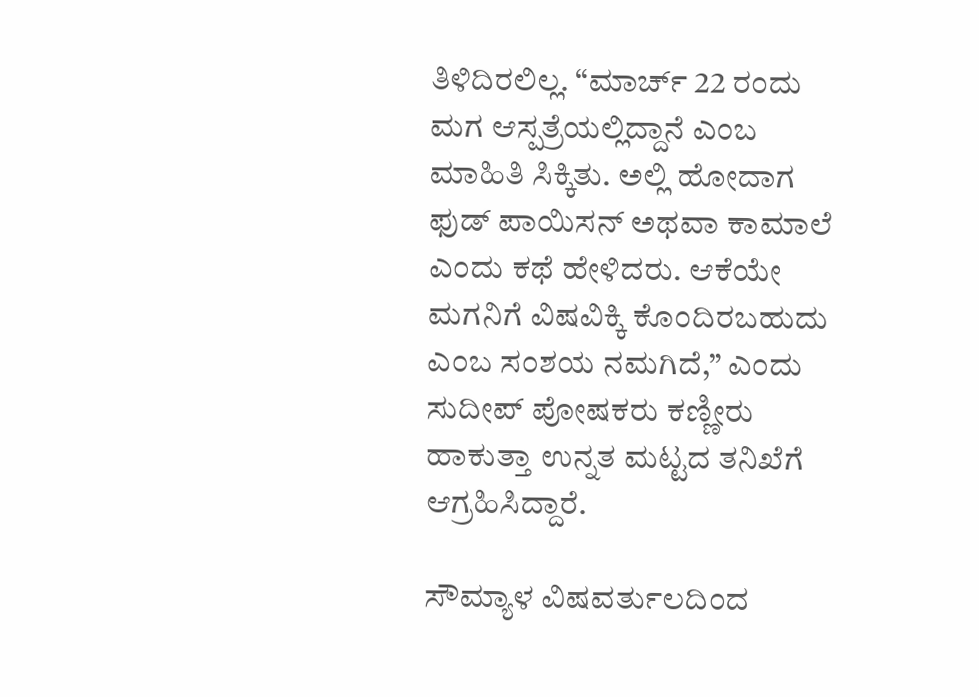ತಿಳಿದಿರಲಿಲ್ಲ. “ಮಾರ್ಚ್ 22 ರಂದು ಮಗ ಆಸ್ಪತ್ರೆಯಲ್ಲಿದ್ದಾನೆ ಎಂಬ ಮಾಹಿತಿ ಸಿಕ್ಕಿತು. ಅಲ್ಲಿ ಹೋದಾಗ ಫುಡ್ ಪಾಯಿಸನ್ ಅಥವಾ ಕಾಮಾಲೆ ಎಂದು ಕಥೆ ಹೇಳಿದರು. ಆಕೆಯೇ ಮಗನಿಗೆ ವಿಷವಿಕ್ಕಿ ಕೊಂದಿರಬಹುದು ಎಂಬ ಸಂಶಯ ನಮಗಿದೆ,” ಎಂದು ಸುದೀಪ್ ಪೋಷಕರು ಕಣ್ಣೀರು ಹಾಕುತ್ತಾ ಉನ್ನತ ಮಟ್ಟದ ತನಿಖೆಗೆ ಆಗ್ರಹಿಸಿದ್ದಾರೆ.

ಸೌಮ್ಯಾಳ ವಿಷವರ್ತುಲದಿಂದ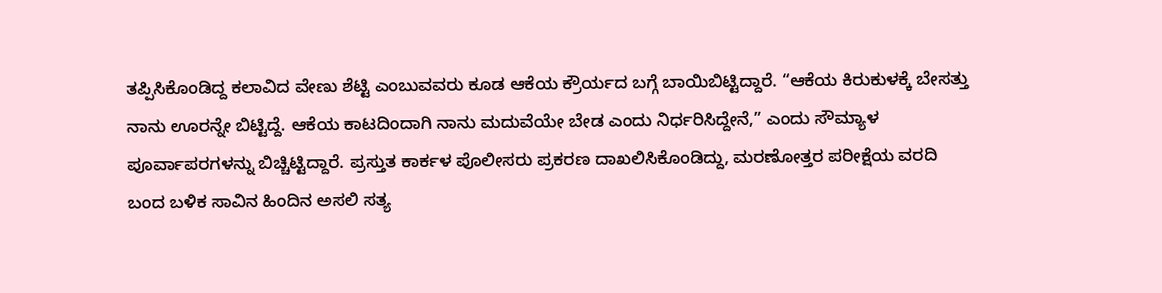ತಪ್ಪಿಸಿಕೊಂಡಿದ್ದ ಕಲಾವಿದ ವೇಣು ಶೆಟ್ಟಿ ಎಂಬುವವರು ಕೂಡ ಆಕೆಯ ಕ್ರೌರ್ಯದ ಬಗ್ಗೆ ಬಾಯಿಬಿಟ್ಟಿದ್ದಾರೆ. “ಆಕೆಯ ಕಿರುಕುಳಕ್ಕೆ ಬೇಸತ್ತು ನಾನು ಊರನ್ನೇ ಬಿಟ್ಟಿದ್ದೆ. ಆಕೆಯ ಕಾಟದಿಂದಾಗಿ ನಾನು ಮದುವೆಯೇ ಬೇಡ ಎಂದು ನಿರ್ಧರಿಸಿದ್ದೇನೆ,” ಎಂದು ಸೌಮ್ಯಾಳ ಪೂರ್ವಾಪರಗಳನ್ನು ಬಿಚ್ಚಿಟ್ಟಿದ್ದಾರೆ. ಪ್ರಸ್ತುತ ಕಾರ್ಕಳ ಪೊಲೀಸರು ಪ್ರಕರಣ ದಾಖಲಿಸಿಕೊಂಡಿದ್ದು, ಮರಣೋತ್ತರ ಪರೀಕ್ಷೆಯ ವರದಿ ಬಂದ ಬಳಿಕ ಸಾವಿನ ಹಿಂದಿನ ಅಸಲಿ ಸತ್ಯ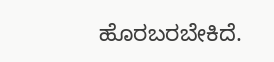ಹೊರಬರಬೇಕಿದೆ.